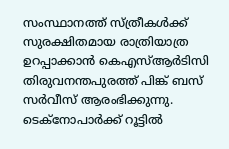സംസ്ഥാനത്ത് സ്ത്രീകൾക്ക് സുരക്ഷിതമായ രാത്രിയാത്ര ഉറപ്പാക്കാൻ കെഎസ്ആർടിസി തിരുവനന്തപുരത്ത് പിങ്ക് ബസ് സർവീസ് ആരംഭിക്കുന്നു. ടെക്നോപാർക്ക് റൂട്ടിൽ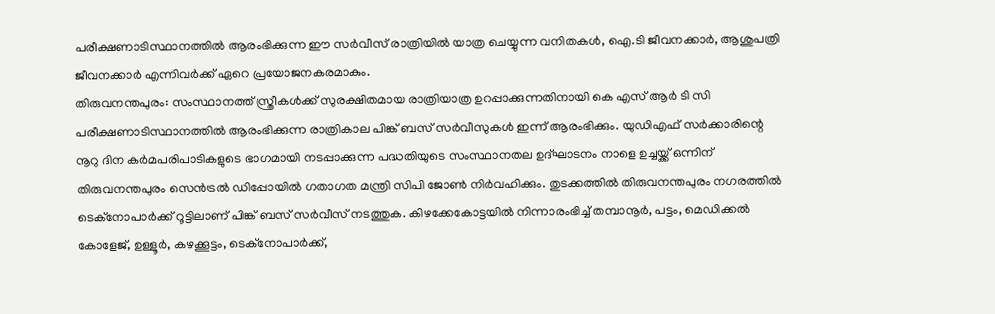പരീക്ഷണാടിസ്ഥാനത്തിൽ ആരംഭിക്കുന്ന ഈ സർവീസ് രാത്രിയിൽ യാത്ര ചെയ്യുന്ന വനിതകൾ, ഐ.ടി ജീവനക്കാർ, ആശുപത്രി ജീവനക്കാർ എന്നിവർക്ക് ഏറെ പ്രയോജനകരമാകും.
തിരുവനന്തപുരം: സംസ്ഥാനത്ത് സ്ത്രീകൾക്ക് സുരക്ഷിതമായ രാത്രിയാത്ര ഉറപ്പാക്കുന്നതിനായി കെ എസ് ആർ ടി സി പരീക്ഷണാടിസ്ഥാനത്തിൽ ആരംഭിക്കുന്ന രാത്രികാല പിങ്ക് ബസ് സർവീസുകൾ ഇന്ന് ആരംഭിക്കും. യുഡിഎഫ് സർക്കാരിന്റെ നൂറു ദിന കർമപരിപാടികളുടെ ഭാഗമായി നടപ്പാക്കുന്ന പദ്ധതിയുടെ സംസ്ഥാനതല ഉദ്ഘാടനം നാളെ ഉച്ചയ്ക്ക് ഒന്നിന് തിരുവനന്തപുരം സെൻട്രൽ ഡിപ്പോയിൽ ഗതാഗത മന്ത്രി സിപി ജോൺ നിർവഹിക്കും. തുടക്കത്തിൽ തിരുവനന്തപുരം നഗരത്തിൽ ടെക്നോപാർക്ക് റൂട്ടിലാണ് പിങ്ക് ബസ് സർവീസ് നടത്തുക. കിഴക്കേകോട്ടയിൽ നിന്നാരംഭിച്ച് തമ്പാനൂർ, പട്ടം, മെഡിക്കൽ കോളേജ്, ഉള്ളൂർ, കഴക്കൂട്ടം, ടെക്നോപാർക്ക്,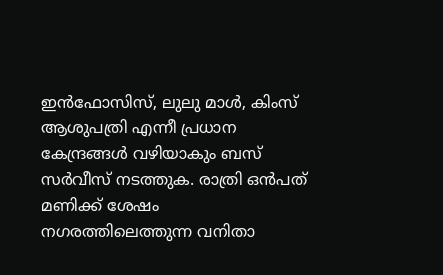ഇൻഫോസിസ്, ലുലു മാൾ, കിംസ് ആശുപത്രി എന്നീ പ്രധാന കേന്ദ്രങ്ങൾ വഴിയാകും ബസ് സർവീസ് നടത്തുക. രാത്രി ഒൻപത് മണിക്ക് ശേഷം നഗരത്തിലെത്തുന്ന വനിതാ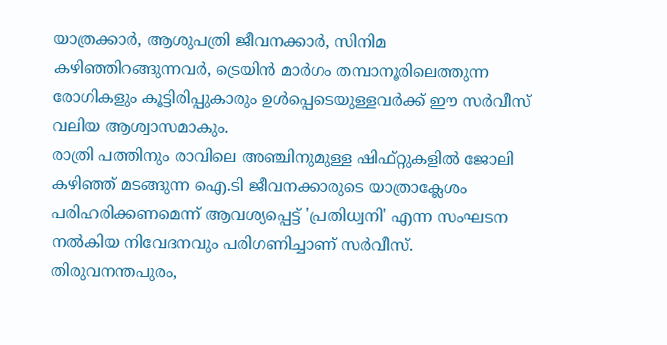യാത്രക്കാർ, ആശുപത്രി ജീവനക്കാർ, സിനിമ കഴിഞ്ഞിറങ്ങുന്നവർ, ട്രെയിൻ മാർഗം തമ്പാനൂരിലെത്തുന്ന രോഗികളും കൂട്ടിരിപ്പുകാരും ഉൾപ്പെടെയുള്ളവർക്ക് ഈ സർവീസ് വലിയ ആശ്വാസമാകും.
രാത്രി പത്തിനും രാവിലെ അഞ്ചിനുമുള്ള ഷിഫ്റ്റുകളിൽ ജോലി കഴിഞ്ഞ് മടങ്ങുന്ന ഐ.ടി ജീവനക്കാരുടെ യാത്രാക്ലേശം പരിഹരിക്കണമെന്ന് ആവശ്യപ്പെട്ട് 'പ്രതിധ്വനി' എന്ന സംഘടന നൽകിയ നിവേദനവും പരിഗണിച്ചാണ് സർവീസ്. തിരുവനന്തപുരം,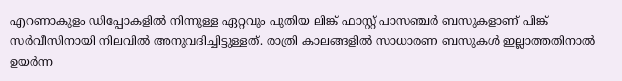എറണാകുളം ഡിപ്പോകളിൽ നിന്നുള്ള ഏറ്റവും പുതിയ ലിങ്ക് ഫാസ്റ്റ് പാസഞ്ചർ ബസുകളാണ് പിങ്ക് സർവീസിനായി നിലവിൽ അനുവദിച്ചിട്ടുള്ളത്. രാത്രി കാലങ്ങളിൽ സാധാരണ ബസുകൾ ഇല്ലാത്തതിനാൽ ഉയർന്ന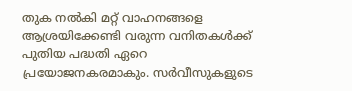തുക നൽകി മറ്റ് വാഹനങ്ങളെ ആശ്രയിക്കേണ്ടി വരുന്ന വനിതകൾക്ക് പുതിയ പദ്ധതി ഏറെ പ്രയോജനകരമാകും. സർവീസുകളുടെ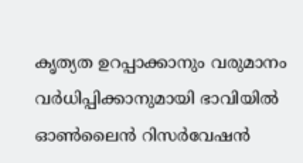കൃത്യത ഉറപ്പാക്കാനും വരുമാനം വർധിപ്പിക്കാനുമായി ഭാവിയിൽ ഓൺലൈൻ റിസർവേഷൻ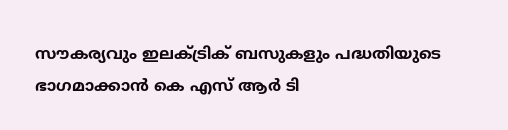സൗകര്യവും ഇലക്ട്രിക് ബസുകളും പദ്ധതിയുടെ ഭാഗമാക്കാൻ കെ എസ് ആർ ടി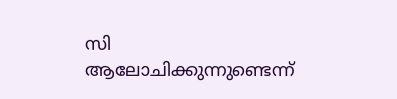സി ആലോചിക്കുന്നുണ്ടെന്ന്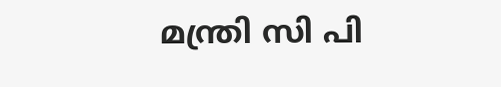മന്ത്രി സി പി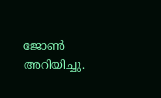ജോൺ അറിയിച്ചു.